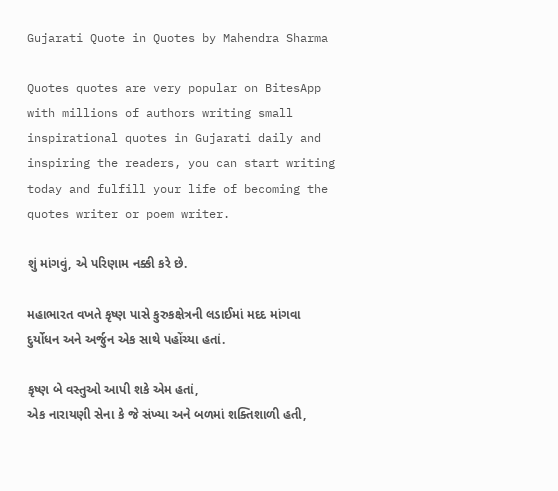Gujarati Quote in Quotes by Mahendra Sharma

Quotes quotes are very popular on BitesApp with millions of authors writing small inspirational quotes in Gujarati daily and inspiring the readers, you can start writing today and fulfill your life of becoming the quotes writer or poem writer.

શું માંગવું, એ પરિણામ નક્કી કરે છે.

મહાભારત વખતે કૃષ્ણ પાસે કુરુકક્ષેત્રની લડાઈમાં મદદ માંગવા દુર્યોધન અને અર્જુન એક સાથે પહોંચ્યા હતાં.

કૃષ્ણ બે વસ્તુઓ આપી શકે એમ હતાં,
એક નારાયણી સેના કે જે સંખ્યા અને બળમાં શક્તિશાળી હતી,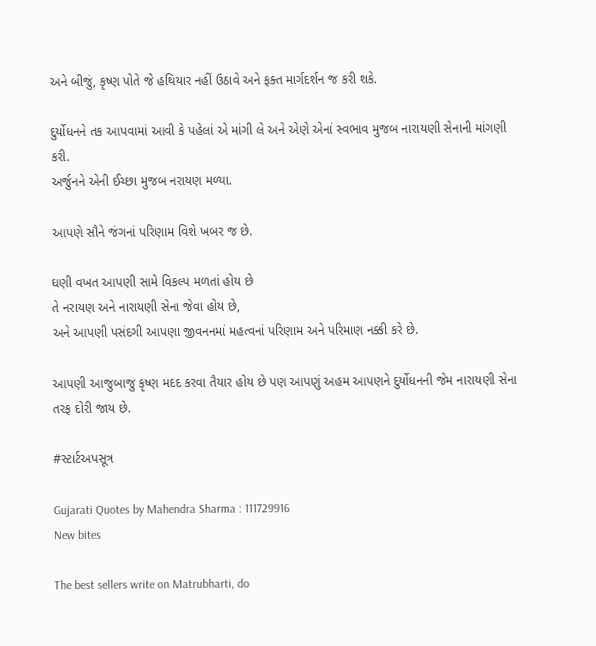અને બીજું, કૃષ્ણ પોતે જે હથિયાર નહીં ઉઠાવે અને ફક્ત માર્ગદર્શન જ કરી શકે.

દુર્યોધનને તક આપવામાં આવી કે પહેલાં એ માંગી લે અને એણે એનાં સ્વભાવ મુજબ નારાયણી સેનાની માંગણી કરી.
અર્જુનને એની ઈચ્છા મુજબ નરાયણ મળ્યા.

આપણે સૌને જંગનાં પરિણામ વિશે ખબર જ છે.

ઘણી વખત આપણી સામે વિકલ્પ મળતાં હોય છે
તે નરાયણ અને નારાયણી સેના જેવા હોય છે,
અને આપણી પસંદગી આપણા જીવનનમાં મહત્વનાં પરિણામ અને પરિમાણ નક્કી કરે છે.

આપણી આજુબાજુ કૃષ્ણ મદદ કરવા તૈયાર હોય છે પણ આપણું અહમ આપણને દુર્યોધનની જેમ નારાયણી સેના તરફ દોરી જાય છે.

#સ્ટાર્ટઅપસૂત્ર

Gujarati Quotes by Mahendra Sharma : 111729916
New bites

The best sellers write on Matrubharti, do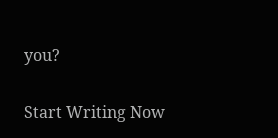you?

Start Writing Now